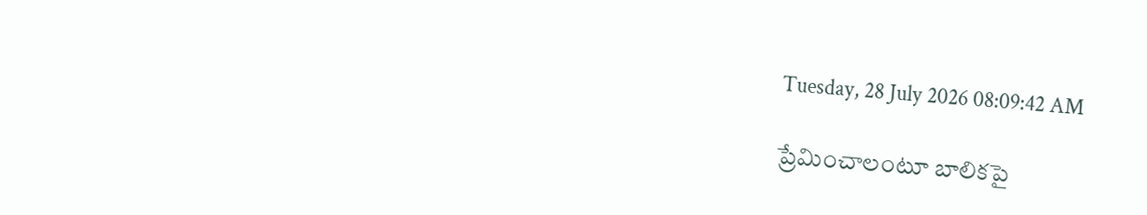Tuesday, 28 July 2026 08:09:42 AM

ప్రేమించాలంటూ బాలికపై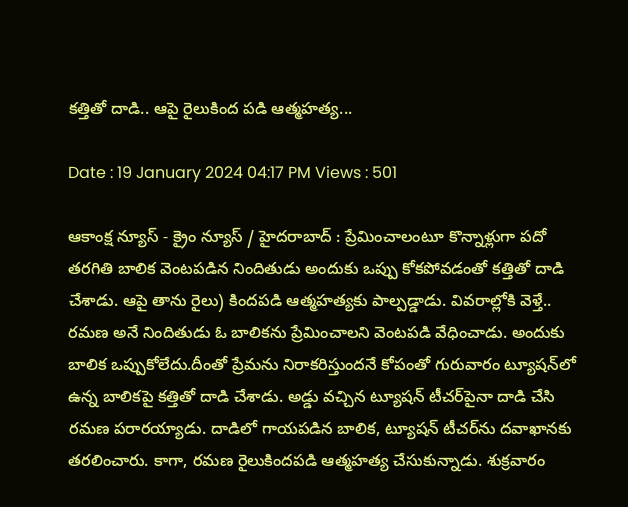కత్తితో దాడి.. ఆపై రైలుకింద పడి ఆత్మహత్య...

Date : 19 January 2024 04:17 PM Views : 501

ఆకాంక్ష న్యూస్ - క్రైం న్యూస్ / హైదరాబాద్ : ప్రేమించాలంటూ కొన్నాళ్లుగా పదో తరగితి బాలిక వెంటపడిన నిందితుడు అందుకు ఒప్పు కోకపోవడంతో కత్తితో దాడి చేశాడు. ఆపై తాను రైలు) కిందపడి ఆత్మహత్యకు పాల్పడ్డాడు. వివరాల్లోకి వెళ్తే.. రమణ అనే నిందితుడు ఓ బాలికను ప్రేమించాలని వెంటపడి వేధించాడు. అందుకు బాలిక ఒప్పుకోలేదు.దీంతో ప్రేమను నిరాకరిస్తుందనే కోపంతో గురువారం ట్యూషన్‌లో ఉన్న బాలికపై కత్తితో దాడి చేశాడు. అడ్డు వచ్చిన ట్యూషన్‌ టీచర్‌పైనా దాడి చేసి రమణ పరారయ్యాడు. దాడిలో గాయపడిన బాలిక, ట్యూషన్‌ టీచర్‌ను దవాఖానకు తరలించారు. కాగా, రమణ రైలుకిందపడి ఆత్మహత్య చేసుకున్నాడు. శుక్రవారం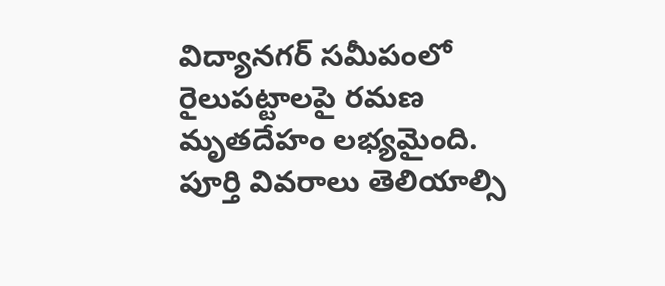విద్యానగర్‌ సమీపంలో రైలుపట్టాలపై రమణ మృతదేహం లభ్యమైంది. పూర్తి వివరాలు తెలియాల్సి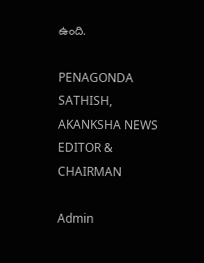ఉంది.

PENAGONDA SATHISH, AKANKSHA NEWS EDITOR & CHAIRMAN

Admin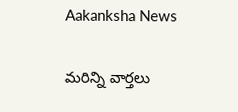Aakanksha News

మరిన్ని వార్తలు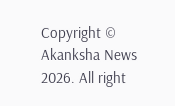Copyright © Akanksha News 2026. All right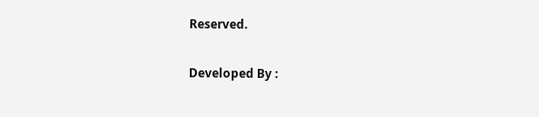Reserved.

Developed By :